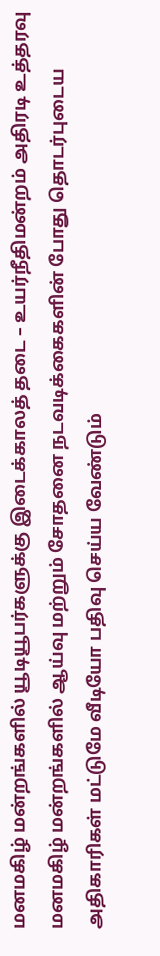மனமகிழ் மன்றங்களில் யூடியூபர்களுக்கு இடைக்காலத் தடை – உயர்நீதிமன்றம் அதிரடி உத்தரவு
மனமகிழ் மன்றங்களில் ஆய்வு மற்றும் சோதனை நடவடிக்கைகளின் போது தொடர்புடைய அதிகாரிகள் மட்டுமே வீடியோ பதிவு செய்ய வேண்டும்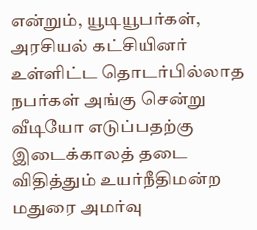என்றும், யூடியூபர்கள், அரசியல் கட்சியினர் உள்ளிட்ட தொடர்பில்லாத நபர்கள் அங்கு சென்று வீடியோ எடுப்பதற்கு இடைக்காலத் தடை விதித்தும் உயர்நீதிமன்ற மதுரை அமர்வு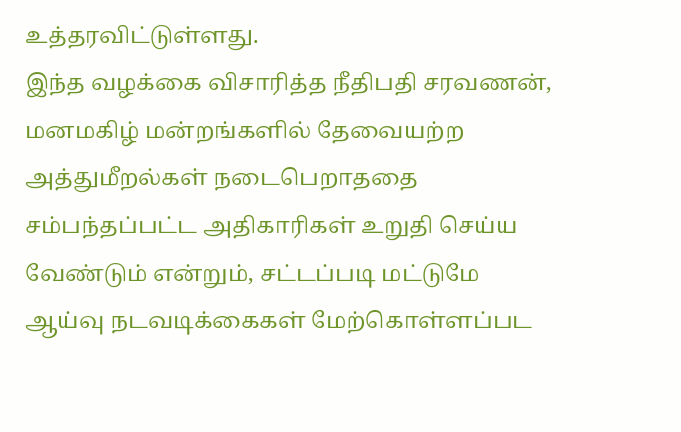உத்தரவிட்டுள்ளது.
இந்த வழக்கை விசாரித்த நீதிபதி சரவணன், மனமகிழ் மன்றங்களில் தேவையற்ற அத்துமீறல்கள் நடைபெறாததை சம்பந்தப்பட்ட அதிகாரிகள் உறுதி செய்ய வேண்டும் என்றும், சட்டப்படி மட்டுமே ஆய்வு நடவடிக்கைகள் மேற்கொள்ளப்பட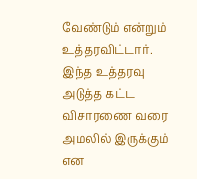வேண்டும் என்றும் உத்தரவிட்டார். இந்த உத்தரவு அடுத்த கட்ட விசாரணை வரை அமலில் இருக்கும் என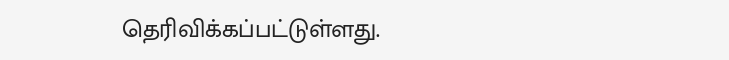தெரிவிக்கப்பட்டுள்ளது.